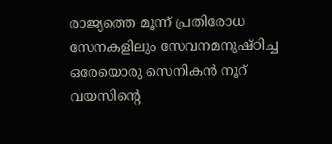രാജ്യത്തെ മൂന്ന് പ്രതിരോധ സേനകളിലും സേവനമനുഷ്ഠിച്ച ഒരേയൊരു സെനികൻ നൂറ് വയസിൻ്റെ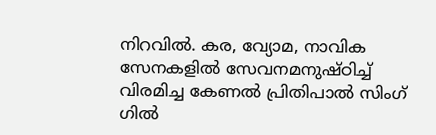നിറവിൽ. കര, വ്യോമ, നാവിക സേനകളിൽ സേവനമനുഷ്ഠിച്ച് വിരമിച്ച കേണൽ പ്രിതിപാൽ സിംഗ് ഗിൽ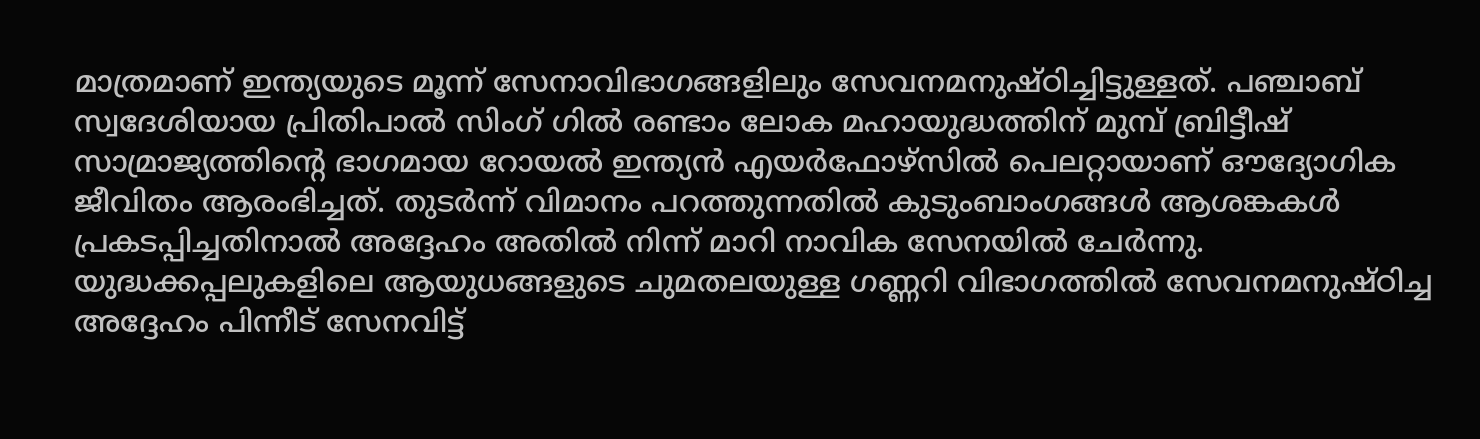മാത്രമാണ് ഇന്ത്യയുടെ മൂന്ന് സേനാവിഭാഗങ്ങളിലും സേവനമനുഷ്ഠിച്ചിട്ടുള്ളത്. പഞ്ചാബ് സ്വദേശിയായ പ്രിതിപാൽ സിംഗ് ഗിൽ രണ്ടാം ലോക മഹായുദ്ധത്തിന് മുമ്പ് ബ്രിട്ടീഷ് സാമ്രാജ്യത്തിൻ്റെ ഭാഗമായ റോയൽ ഇന്ത്യൻ എയർഫോഴ്സിൽ പെലറ്റായാണ് ഔദ്യോഗിക ജീവിതം ആരംഭിച്ചത്. തുടർന്ന് വിമാനം പറത്തുന്നതിൽ കുടുംബാംഗങ്ങൾ ആശങ്കകൾ പ്രകടപ്പിച്ചതിനാൽ അദ്ദേഹം അതിൽ നിന്ന് മാറി നാവിക സേനയിൽ ചേർന്നു.
യുദ്ധക്കപ്പലുകളിലെ ആയുധങ്ങളുടെ ചുമതലയുള്ള ഗണ്ണറി വിഭാഗത്തിൽ സേവനമനുഷ്ഠിച്ച അദ്ദേഹം പിന്നീട് സേനവിട്ട്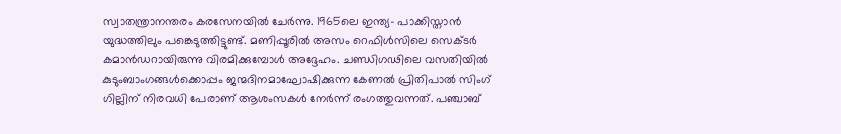സ്വാതന്ത്രാനന്തരം കരസേനയിൽ ചേർന്നു. 1965ലെ ഇന്ത്യ- പാക്കിസ്താൻ യുദ്ധത്തിലും പങ്കെടുത്തിട്ടുണ്ട്. മണിപ്പൂരിൽ അസം റെഫിൾസിലെ സെക്ടർ കമാൻഡറായിരുന്നു വിരമിക്കുമ്പോൾ അദ്ദേഹം. ചണ്ഡിഗഢിലെ വസതിയിൽ കുടുംബാംഗങ്ങൾക്കൊപ്പം ജന്മദിനമാഘോഷിക്കുന്ന കേണൽ പ്രിതിപാൽ സിംഗ് ഗില്ലിന് നിരവധി പേരാണ് ആശംസകൾ നേർന്ന് രംഗത്തുവന്നത്. പഞ്ചാബ്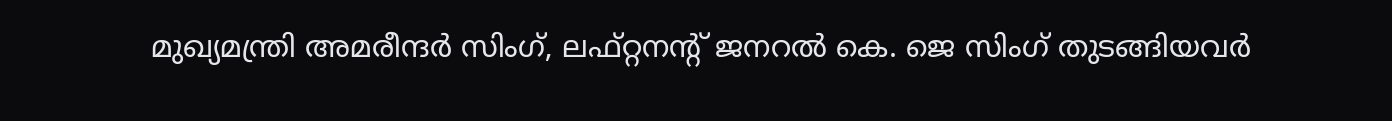മുഖ്യമന്ത്രി അമരീന്ദർ സിംഗ്, ലഫ്റ്റനൻ്റ് ജനറൽ കെ. ജെ സിംഗ് തുടങ്ങിയവർ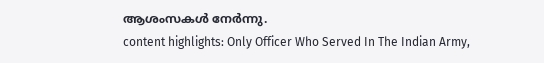ആശംസകൾ നേർന്നു.
content highlights: Only Officer Who Served In The Indian Army,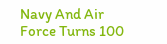Navy And Air Force Turns 100